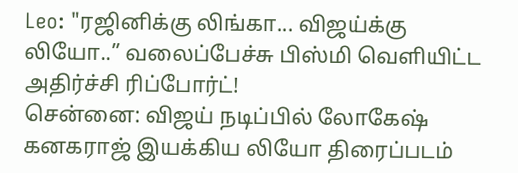Leo: "ரஜினிக்கு லிங்கா... விஜய்க்கு லியோ..” வலைப்பேச்சு பிஸ்மி வெளியிட்ட அதிர்ச்சி ரிப்போர்ட்!
சென்னை: விஜய் நடிப்பில் லோகேஷ் கனகராஜ் இயக்கிய லியோ திரைப்படம்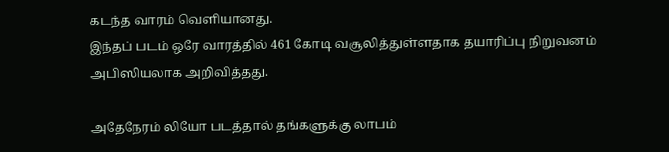கடந்த வாரம் வெளியானது.
இந்தப் படம் ஒரே வாரத்தில் 461 கோடி வசூலித்துள்ளதாக தயாரிப்பு நிறுவனம் அபிஸியலாக அறிவித்தது.

அதேநேரம் லியோ படத்தால் தங்களுக்கு லாபம்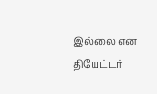இல்லை என தியேட்டர்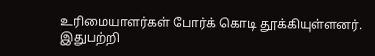உரிமையாளர்கள் போர்க் கொடி தூக்கியுள்ளனர்.
இதுபற்றி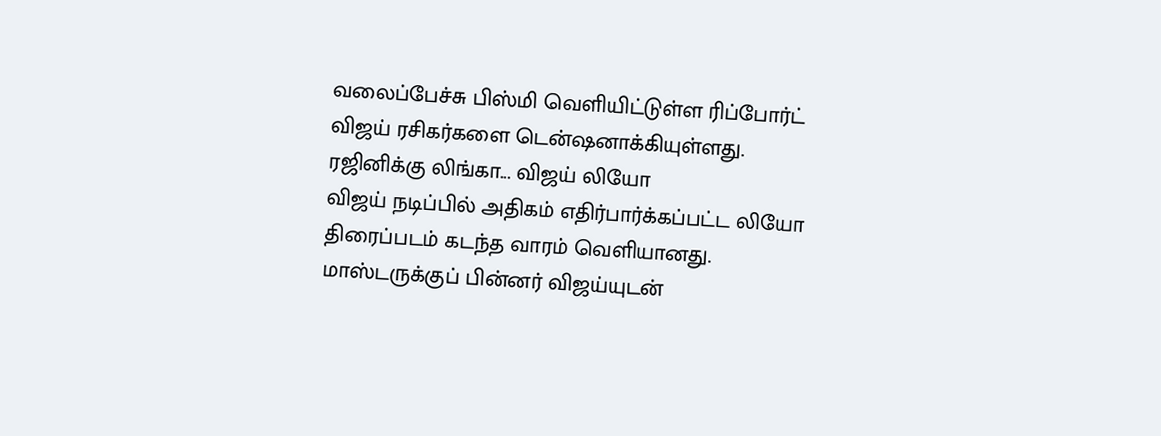வலைப்பேச்சு பிஸ்மி வெளியிட்டுள்ள ரிப்போர்ட் விஜய் ரசிகர்களை டென்ஷனாக்கியுள்ளது.
ரஜினிக்கு லிங்கா... விஜய் லியோ
விஜய் நடிப்பில் அதிகம் எதிர்பார்க்கப்பட்ட லியோ திரைப்படம் கடந்த வாரம் வெளியானது. மாஸ்டருக்குப் பின்னர் விஜய்யுடன்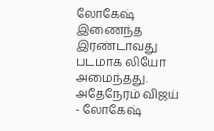லோகேஷ் இணைந்த இரண்டாவது படமாக லியோ அமைந்தது. அதேநேரம் விஜய் - லோகேஷ்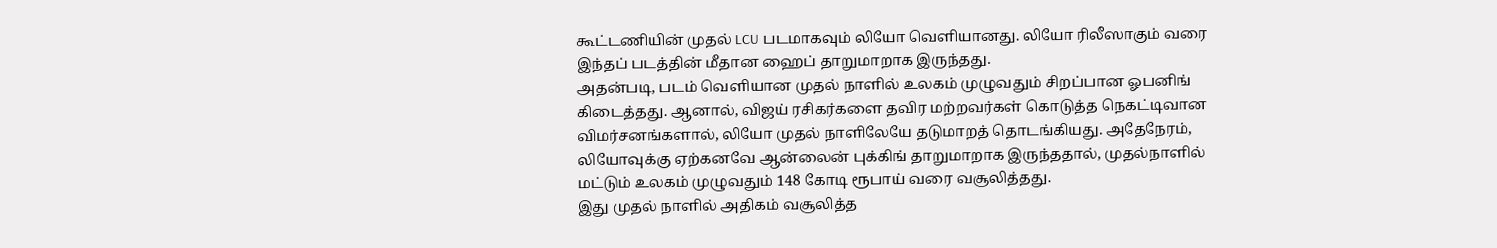கூட்டணியின் முதல் LCU படமாகவும் லியோ வெளியானது. லியோ ரிலீஸாகும் வரை இந்தப் படத்தின் மீதான ஹைப் தாறுமாறாக இருந்தது.
அதன்படி, படம் வெளியான முதல் நாளில் உலகம் முழுவதும் சிறப்பான ஓபனிங் கிடைத்தது. ஆனால், விஜய் ரசிகர்களை தவிர மற்றவர்கள் கொடுத்த நெகட்டிவான விமர்சனங்களால், லியோ முதல் நாளிலேயே தடுமாறத் தொடங்கியது. அதேநேரம், லியோவுக்கு ஏற்கனவே ஆன்லைன் புக்கிங் தாறுமாறாக இருந்ததால், முதல்நாளில் மட்டும் உலகம் முழுவதும் 148 கோடி ரூபாய் வரை வசூலித்தது.
இது முதல் நாளில் அதிகம் வசூலித்த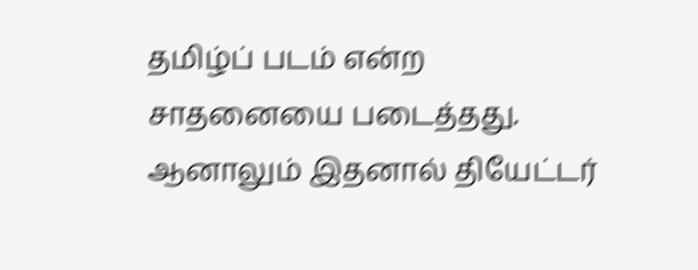தமிழ்ப் படம் என்ற சாதனையை படைத்தது. ஆனாலும் இதனால் தியேட்டர்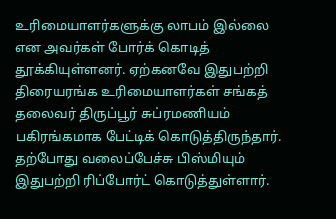உரிமையாளர்களுக்கு லாபம் இல்லை என அவர்கள் போர்க் கொடித் தூக்கியுள்ளனர். ஏற்கனவே இதுபற்றி திரையரங்க உரிமையாளர்கள் சங்கத் தலைவர் திருப்பூர் சுப்ரமணியம் பகிரங்கமாக பேட்டிக் கொடுத்திருந்தார். தற்போது வலைப்பேச்சு பிஸ்மியும் இதுபற்றி ரிப்போர்ட் கொடுத்துள்ளார்.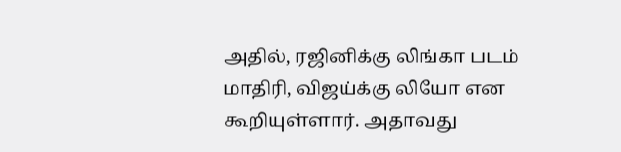அதில், ரஜினிக்கு லிங்கா படம் மாதிரி, விஜய்க்கு லியோ என கூறியுள்ளார். அதாவது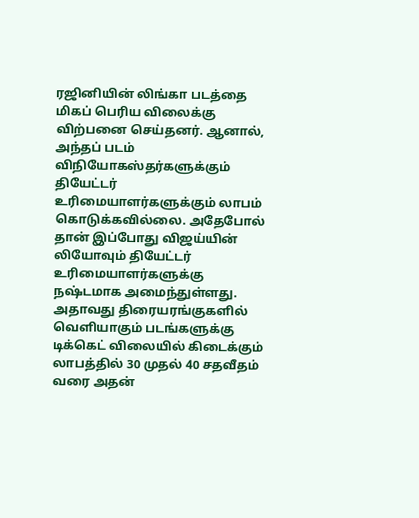ரஜினியின் லிங்கா படத்தை மிகப் பெரிய விலைக்கு விற்பனை செய்தனர். ஆனால், அந்தப் படம் விநியோகஸ்தர்களுக்கும் தியேட்டர் உரிமையாளர்களுக்கும் லாபம் கொடுக்கவில்லை. அதேபோல் தான் இப்போது விஜய்யின் லியோவும் தியேட்டர் உரிமையாளர்களுக்கு நஷ்டமாக அமைந்துள்ளது.
அதாவது திரையரங்குகளில் வெளியாகும் படங்களுக்கு டிக்கெட் விலையில் கிடைக்கும் லாபத்தில் 30 முதல் 40 சதவீதம் வரை அதன்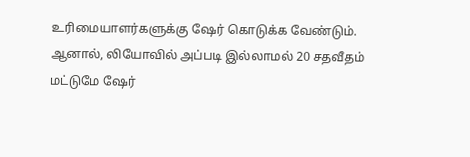உரிமையாளர்களுக்கு ஷேர் கொடுக்க வேண்டும். ஆனால், லியோவில் அப்படி இல்லாமல் 20 சதவீதம் மட்டுமே ஷேர்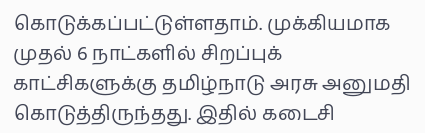கொடுக்கப்பட்டுள்ளதாம். முக்கியமாக முதல் 6 நாட்களில் சிறப்புக் காட்சிகளுக்கு தமிழ்நாடு அரசு அனுமதி கொடுத்திருந்தது. இதில் கடைசி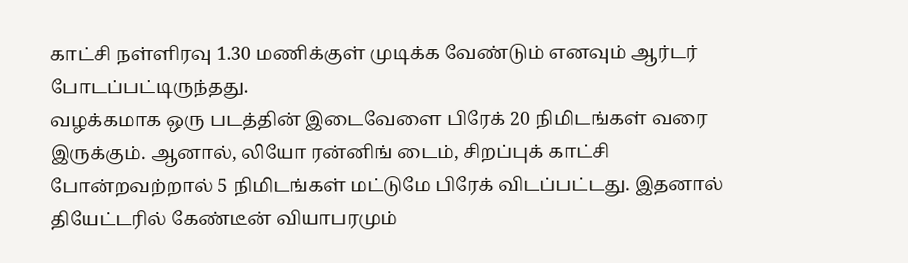காட்சி நள்ளிரவு 1.30 மணிக்குள் முடிக்க வேண்டும் எனவும் ஆர்டர் போடப்பட்டிருந்தது.
வழக்கமாக ஒரு படத்தின் இடைவேளை பிரேக் 20 நிமிடங்கள் வரை இருக்கும். ஆனால், லியோ ரன்னிங் டைம், சிறப்புக் காட்சி போன்றவற்றால் 5 நிமிடங்கள் மட்டுமே பிரேக் விடப்பட்டது. இதனால் தியேட்டரில் கேண்டீன் வியாபரமும்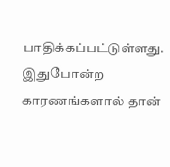பாதிக்கப்பட்டுள்ளது. இதுபோன்ற காரணங்களால் தான்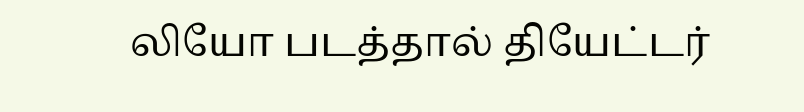லியோ படத்தால் தியேட்டர்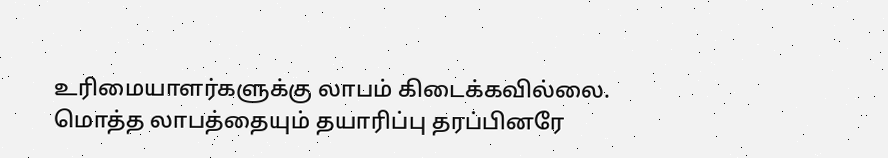உரிமையாளர்களுக்கு லாபம் கிடைக்கவில்லை. மொத்த லாபத்தையும் தயாரிப்பு தரப்பினரே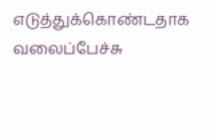எடுத்துக்கொண்டதாக வலைப்பேச்சு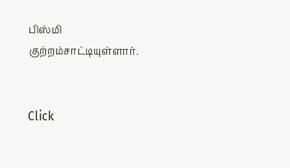பிஸ்மி குற்றம்சாட்டியுள்ளார்.


Click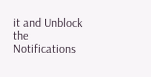it and Unblock the Notifications